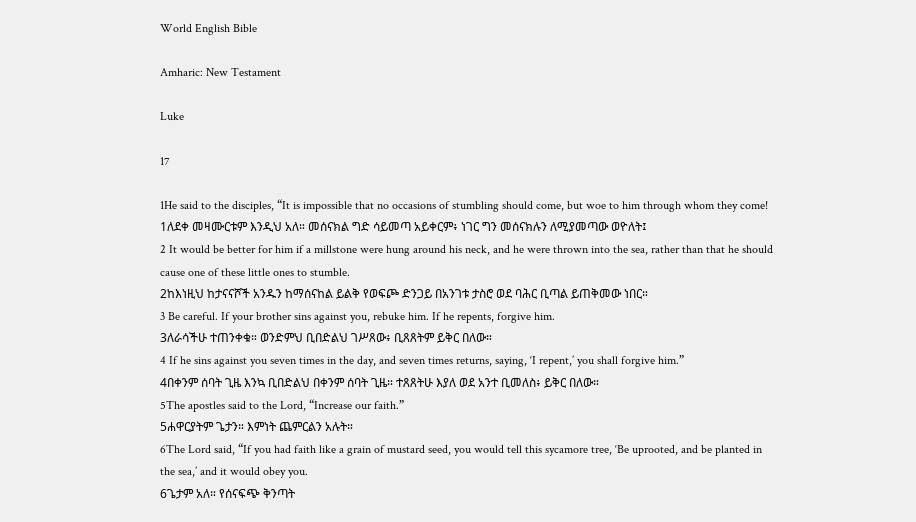World English Bible

Amharic: New Testament

Luke

17

1He said to the disciples, “It is impossible that no occasions of stumbling should come, but woe to him through whom they come!
1ለደቀ መዛሙርቱም እንዲህ አለ። መሰናክል ግድ ሳይመጣ አይቀርም፥ ነገር ግን መሰናክሉን ለሚያመጣው ወዮለት፤
2 It would be better for him if a millstone were hung around his neck, and he were thrown into the sea, rather than that he should cause one of these little ones to stumble.
2ከእነዚህ ከታናናሾች አንዱን ከማሰናከል ይልቅ የወፍጮ ድንጋይ በአንገቱ ታስሮ ወደ ባሕር ቢጣል ይጠቅመው ነበር።
3 Be careful. If your brother sins against you, rebuke him. If he repents, forgive him.
3ለራሳችሁ ተጠንቀቁ። ወንድምህ ቢበድልህ ገሥጸው፥ ቢጸጸትም ይቅር በለው።
4 If he sins against you seven times in the day, and seven times returns, saying, ‘I repent,’ you shall forgive him.”
4በቀንም ሰባት ጊዜ እንኳ ቢበድልህ በቀንም ሰባት ጊዜ። ተጸጸትሁ እያለ ወደ አንተ ቢመለስ፥ ይቅር በለው።
5The apostles said to the Lord, “Increase our faith.”
5ሐዋርያትም ጌታን። እምነት ጨምርልን አሉት።
6The Lord said, “If you had faith like a grain of mustard seed, you would tell this sycamore tree, ‘Be uprooted, and be planted in the sea,’ and it would obey you.
6ጌታም አለ። የሰናፍጭ ቅንጣት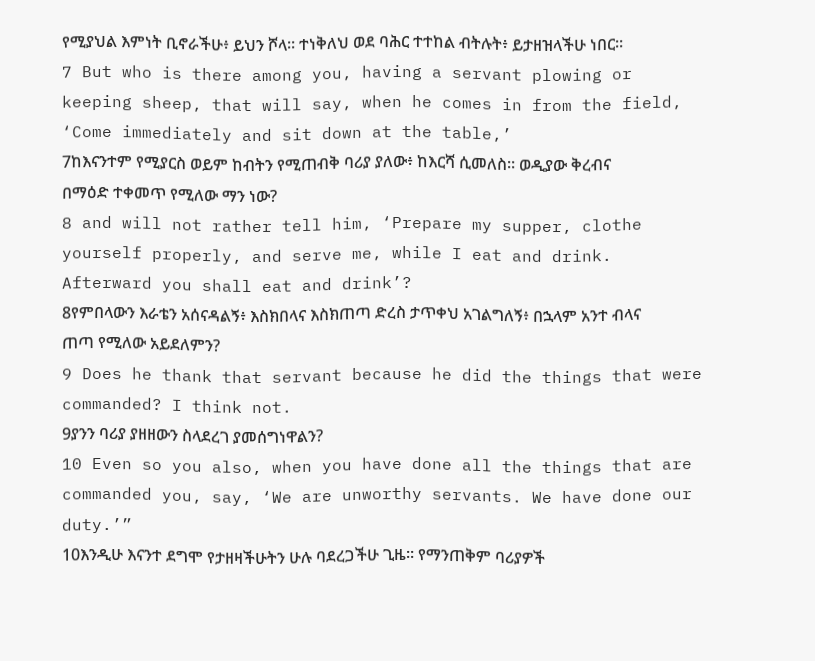የሚያህል እምነት ቢኖራችሁ፥ ይህን ሾላ። ተነቅለህ ወደ ባሕር ተተከል ብትሉት፥ ይታዘዝላችሁ ነበር።
7 But who is there among you, having a servant plowing or keeping sheep, that will say, when he comes in from the field, ‘Come immediately and sit down at the table,’
7ከእናንተም የሚያርስ ወይም ከብትን የሚጠብቅ ባሪያ ያለው፥ ከእርሻ ሲመለስ። ወዲያው ቅረብና በማዕድ ተቀመጥ የሚለው ማን ነው?
8 and will not rather tell him, ‘Prepare my supper, clothe yourself properly, and serve me, while I eat and drink. Afterward you shall eat and drink’?
8የምበላውን እራቴን አሰናዳልኝ፥ እስክበላና እስክጠጣ ድረስ ታጥቀህ አገልግለኝ፥ በኋላም አንተ ብላና ጠጣ የሚለው አይደለምን?
9 Does he thank that servant because he did the things that were commanded? I think not.
9ያንን ባሪያ ያዘዘውን ስላደረገ ያመሰግነዋልን?
10 Even so you also, when you have done all the things that are commanded you, say, ‘We are unworthy servants. We have done our duty.’”
10እንዲሁ እናንተ ደግሞ የታዘዛችሁትን ሁሉ ባደረጋችሁ ጊዜ። የማንጠቅም ባሪያዎች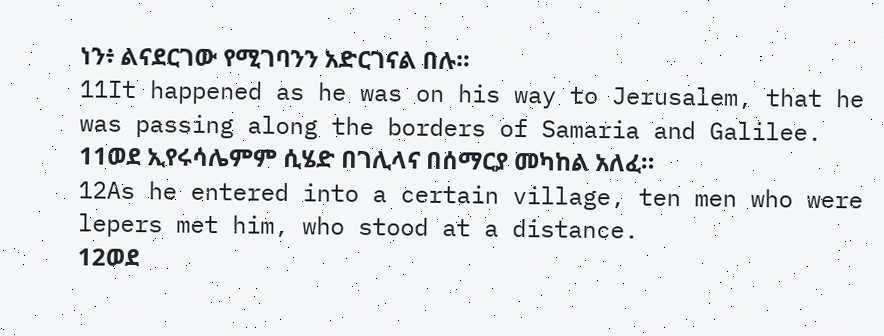ነን፥ ልናደርገው የሚገባንን አድርገናል በሉ።
11It happened as he was on his way to Jerusalem, that he was passing along the borders of Samaria and Galilee.
11ወደ ኢየሩሳሌምም ሲሄድ በገሊላና በሰማርያ መካከል አለፈ።
12As he entered into a certain village, ten men who were lepers met him, who stood at a distance.
12ወደ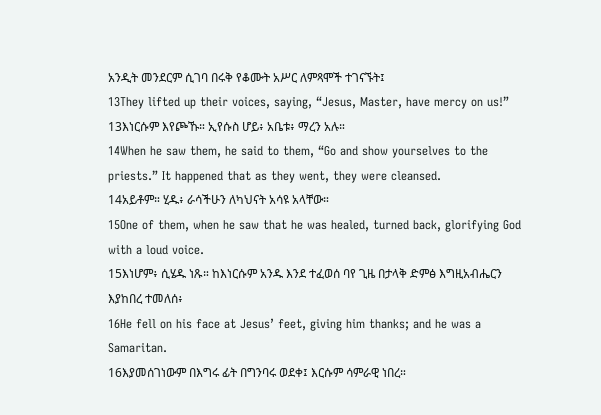አንዲት መንደርም ሲገባ በሩቅ የቆሙት አሥር ለምጻሞች ተገናኙት፤
13They lifted up their voices, saying, “Jesus, Master, have mercy on us!”
13እነርሱም እየጮኹ። ኢየሱስ ሆይ፥ አቤቱ፥ ማረን አሉ።
14When he saw them, he said to them, “Go and show yourselves to the priests.” It happened that as they went, they were cleansed.
14አይቶም። ሂዱ፥ ራሳችሁን ለካህናት አሳዩ አላቸው።
15One of them, when he saw that he was healed, turned back, glorifying God with a loud voice.
15እነሆም፥ ሲሄዱ ነጹ። ከእነርሱም አንዱ እንደ ተፈወሰ ባየ ጊዜ በታላቅ ድምፅ እግዚአብሔርን እያከበረ ተመለሰ፥
16He fell on his face at Jesus’ feet, giving him thanks; and he was a Samaritan.
16እያመሰገነውም በእግሩ ፊት በግንባሩ ወደቀ፤ እርሱም ሳምራዊ ነበረ።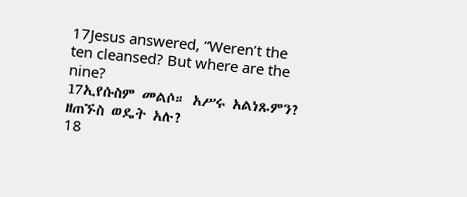17Jesus answered, “Weren’t the ten cleansed? But where are the nine?
17ኢየሱስም መልሶ። አሥሩ አልነጹምን? ዘጠኙስ ወዴት አሉ?
18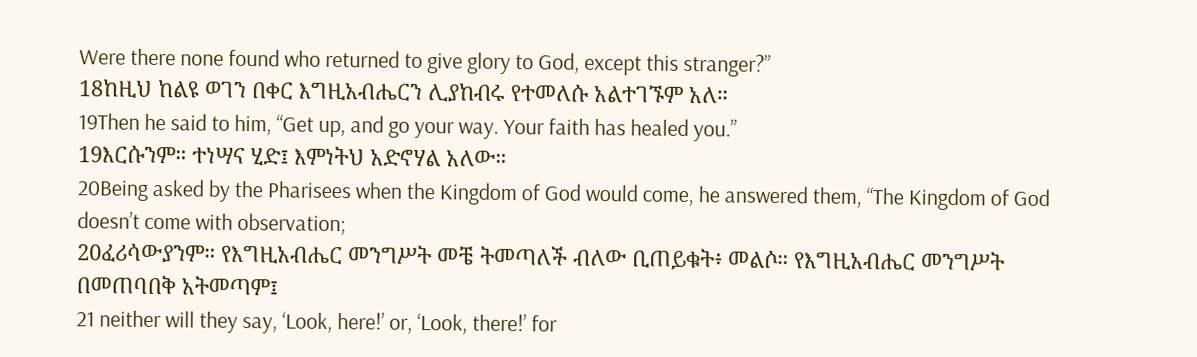Were there none found who returned to give glory to God, except this stranger?”
18ከዚህ ከልዩ ወገን በቀር እግዚአብሔርን ሊያከብሩ የተመለሱ አልተገኙም አለ።
19Then he said to him, “Get up, and go your way. Your faith has healed you.”
19እርሱንም። ተነሣና ሂድ፤ እምነትህ አድኖሃል አለው።
20Being asked by the Pharisees when the Kingdom of God would come, he answered them, “The Kingdom of God doesn’t come with observation;
20ፈሪሳውያንም። የእግዚአብሔር መንግሥት መቼ ትመጣለች ብለው ቢጠይቁት፥ መልሶ። የእግዚአብሔር መንግሥት በመጠባበቅ አትመጣም፤
21 neither will they say, ‘Look, here!’ or, ‘Look, there!’ for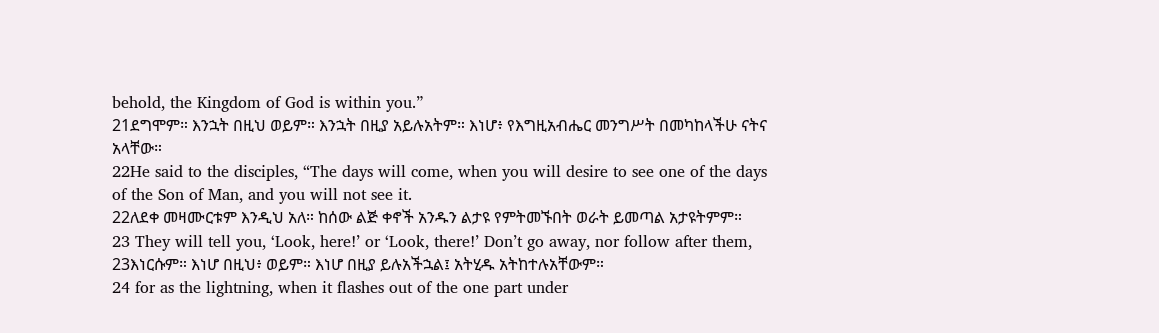behold, the Kingdom of God is within you.”
21ደግሞም። እንኋት በዚህ ወይም። እንኋት በዚያ አይሉአትም። እነሆ፥ የእግዚአብሔር መንግሥት በመካከላችሁ ናትና አላቸው።
22He said to the disciples, “The days will come, when you will desire to see one of the days of the Son of Man, and you will not see it.
22ለደቀ መዛሙርቱም እንዲህ አለ። ከሰው ልጅ ቀኖች አንዱን ልታዩ የምትመኙበት ወራት ይመጣል አታዩትምም።
23 They will tell you, ‘Look, here!’ or ‘Look, there!’ Don’t go away, nor follow after them,
23እነርሱም። እነሆ በዚህ፥ ወይም። እነሆ በዚያ ይሉአችኋል፤ አትሂዱ አትከተሉአቸውም።
24 for as the lightning, when it flashes out of the one part under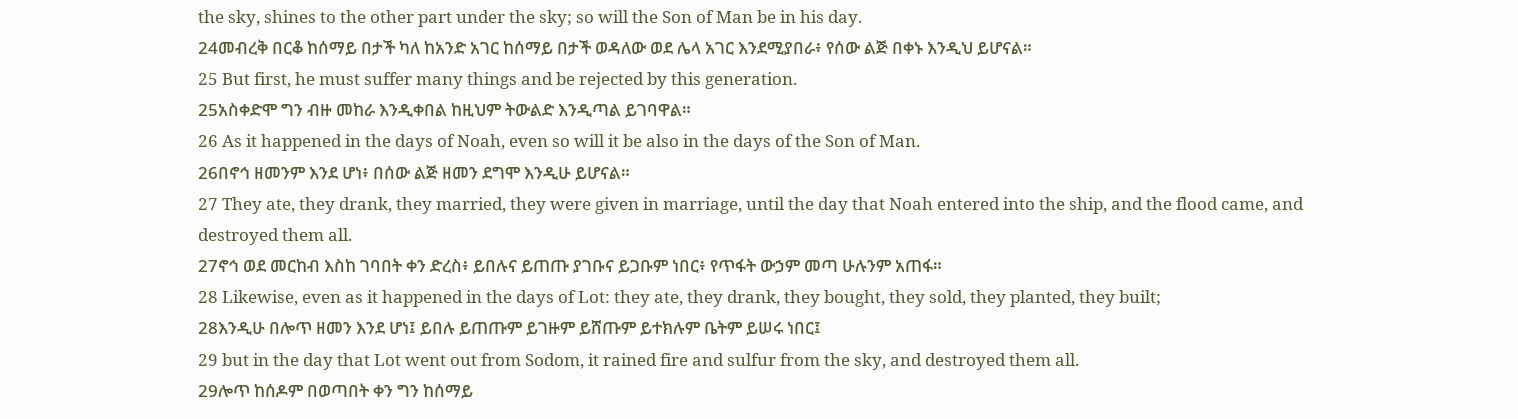the sky, shines to the other part under the sky; so will the Son of Man be in his day.
24መብረቅ በርቆ ከሰማይ በታች ካለ ከአንድ አገር ከሰማይ በታች ወዳለው ወደ ሌላ አገር እንደሚያበራ፥ የሰው ልጅ በቀኑ እንዲህ ይሆናል።
25 But first, he must suffer many things and be rejected by this generation.
25አስቀድሞ ግን ብዙ መከራ እንዲቀበል ከዚህም ትውልድ እንዲጣል ይገባዋል።
26 As it happened in the days of Noah, even so will it be also in the days of the Son of Man.
26በኖኅ ዘመንም እንደ ሆነ፥ በሰው ልጅ ዘመን ደግሞ እንዲሁ ይሆናል።
27 They ate, they drank, they married, they were given in marriage, until the day that Noah entered into the ship, and the flood came, and destroyed them all.
27ኖኅ ወደ መርከብ እስከ ገባበት ቀን ድረስ፥ ይበሉና ይጠጡ ያገቡና ይጋቡም ነበር፥ የጥፋት ውኃም መጣ ሁሉንም አጠፋ።
28 Likewise, even as it happened in the days of Lot: they ate, they drank, they bought, they sold, they planted, they built;
28እንዲሁ በሎጥ ዘመን እንደ ሆነ፤ ይበሉ ይጠጡም ይገዙም ይሸጡም ይተክሉም ቤትም ይሠሩ ነበር፤
29 but in the day that Lot went out from Sodom, it rained fire and sulfur from the sky, and destroyed them all.
29ሎጥ ከሰዶም በወጣበት ቀን ግን ከሰማይ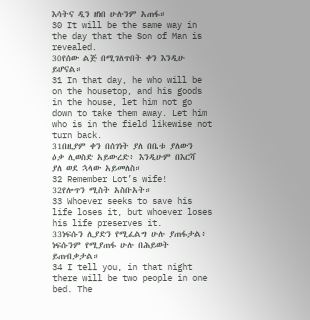እሳትና ዲን ዘነበ ሁሉንም አጠፋ።
30 It will be the same way in the day that the Son of Man is revealed.
30የሰው ልጅ በሚገለጥበት ቀን እንዲሁ ይሆናል።
31 In that day, he who will be on the housetop, and his goods in the house, let him not go down to take them away. Let him who is in the field likewise not turn back.
31በዚያም ቀን በሰገነት ያለ በቤቱ ያለውን ዕቃ ሊወስድ አይውረድ፥ እንዲሁም በእርሻ ያለ ወደ ኋላው አይመለስ።
32 Remember Lot’s wife!
32የሎጥን ሚስት አስቡአት።
33 Whoever seeks to save his life loses it, but whoever loses his life preserves it.
33ነፍሱን ሊያድን የሚፈልግ ሁሉ ያጠፋታል፥ ነፍሱንም የሚያጠፋ ሁሉ በሕይወት ይጠብቃታል።
34 I tell you, in that night there will be two people in one bed. The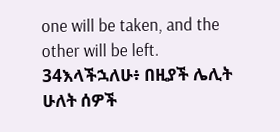one will be taken, and the other will be left.
34እላችኋለሁ፥ በዚያች ሌሊት ሁለት ሰዎች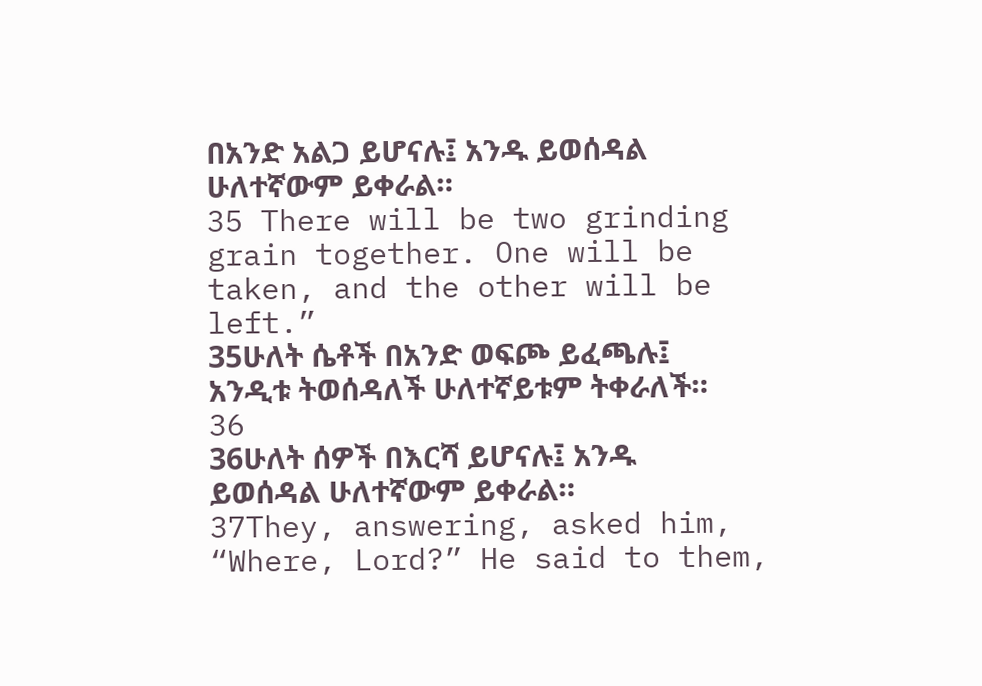በአንድ አልጋ ይሆናሉ፤ አንዱ ይወሰዳል ሁለተኛውም ይቀራል።
35 There will be two grinding grain together. One will be taken, and the other will be left.”
35ሁለት ሴቶች በአንድ ወፍጮ ይፈጫሉ፤ አንዲቱ ትወሰዳለች ሁለተኛይቱም ትቀራለች።
36
36ሁለት ሰዎች በእርሻ ይሆናሉ፤ አንዱ ይወሰዳል ሁለተኛውም ይቀራል።
37They, answering, asked him, “Where, Lord?” He said to them,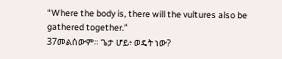“Where the body is, there will the vultures also be gathered together.”
37መልሰውም። ጌታ ሆይ፥ ወዴት ነው?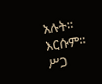አሉት። እርሱም። ሥጋ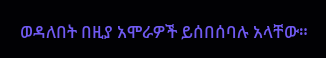ወዳለበት በዚያ አሞራዎች ይሰበሰባሉ አላቸው።